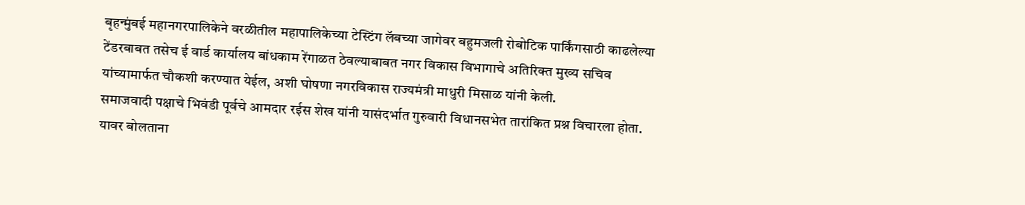बृहन्मुंबई महानगरपालिकेने वरळीतील महापालिकेच्या टेस्टिंग लॅबच्या जागेवर बहुमजली रोबोटिक पार्किंगसाठी काढलेल्या टेंडरबाबत तसेच ई वार्ड कार्यालय बांधकाम रेंगाळत ठेवल्याबाबत नगर विकास विभागाचे अतिरिक्त मुख्य सचिव यांच्यामार्फत चौकशी करण्यात येईल, अशी घोषणा नगरविकास राज्यमंत्री माधुरी मिसाळ यांनी केली.
समाजवादी पक्षाचे भिवंडी पूर्वचे आमदार रईस शेख यांनी यासंदर्भात गुरुवारी विधानसभेत तारांकित प्रश्न विचारला होता.
यावर बोलताना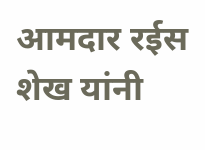आमदार रईस शेख यांनी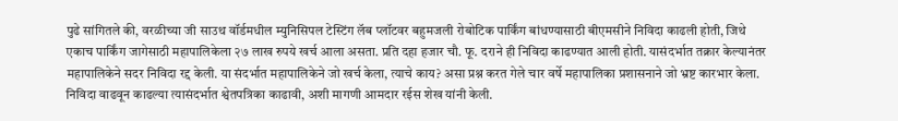पुढे सांगितले की, वरळीच्या जी साउथ वॉर्डमधील म्युनिसिपल टेस्टिंग लॅब प्लॉटवर बहुमजली रोबोटिक पार्किंग बांधण्यासाठी बीएमसीने निविदा काढली होती, जिथे एकाच पार्किंग जागेसाठी महापालिकेला २७ लाख रुपये खर्च आला असता. प्रति दहा हजार चौ. फू. दराने ही निविदा काढण्यात आली होती. यासंदर्भात तक्रार केल्यानंतर महापालिकेने सदर निविदा रद्द केली. या संदर्भात महापालिकेने जो खर्च केला, त्याचे काय? असा प्रश्न करत गेले चार वर्षे महापालिका प्रशासनाने जो भ्रष्ट कारभार केला. निविदा वाढवून काढल्या त्यासंदर्भात श्वेतपत्रिका काढावी, अशी मागणी आमदार रईस शेख यांनी केली.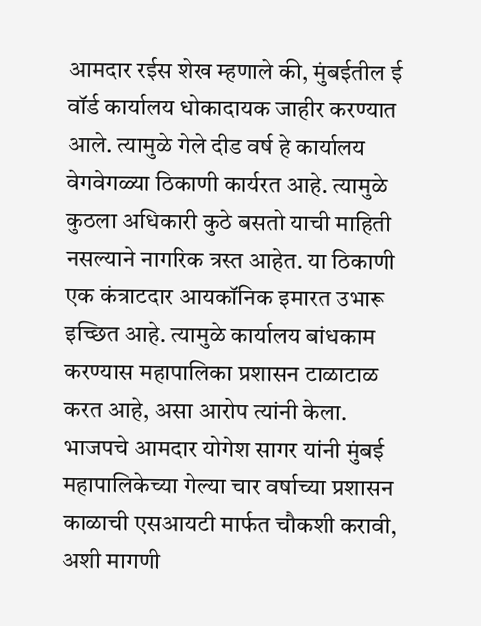आमदार रईस शेख म्हणाले की, मुंबईतील ई वॉर्ड कार्यालय धोकादायक जाहीर करण्यात आले. त्यामुळे गेले दीड वर्ष हे कार्यालय वेगवेगळ्या ठिकाणी कार्यरत आहे. त्यामुळे कुठला अधिकारी कुठे बसतो याची माहिती नसल्याने नागरिक त्रस्त आहेत. या ठिकाणी एक कंत्राटदार आयकॉनिक इमारत उभारू इच्छित आहे. त्यामुळे कार्यालय बांधकाम करण्यास महापालिका प्रशासन टाळाटाळ करत आहे, असा आरोप त्यांनी केला.
भाजपचे आमदार योगेश सागर यांनी मुंबई महापालिकेच्या गेल्या चार वर्षाच्या प्रशासन काळाची एसआयटी मार्फत चौकशी करावी, अशी मागणी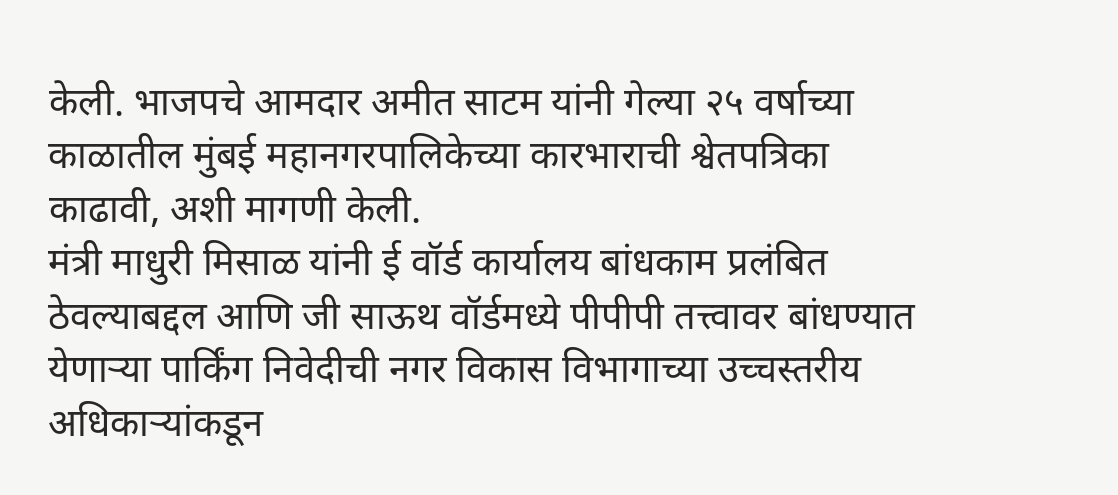केली. भाजपचे आमदार अमीत साटम यांनी गेल्या २५ वर्षाच्या काळातील मुंबई महानगरपालिकेच्या कारभाराची श्वेतपत्रिका काढावी, अशी मागणी केली.
मंत्री माधुरी मिसाळ यांनी ई वॉर्ड कार्यालय बांधकाम प्रलंबित ठेवल्याबद्दल आणि जी साऊथ वॉर्डमध्ये पीपीपी तत्त्वावर बांधण्यात येणाऱ्या पार्किंग निवेदीची नगर विकास विभागाच्या उच्चस्तरीय अधिकाऱ्यांकडून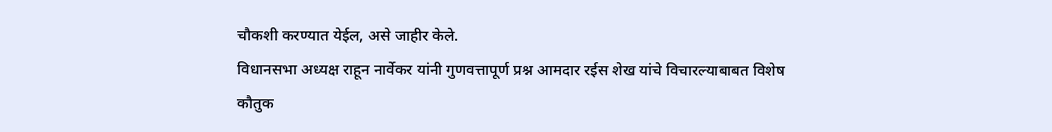चौकशी करण्यात येईल, असे जाहीर केले.
विधानसभा अध्यक्ष राहून नार्वेकर यांनी गुणवत्तापूर्ण प्रश्न आमदार रईस शेख यांचे विचारल्याबाबत विशेष कौतुक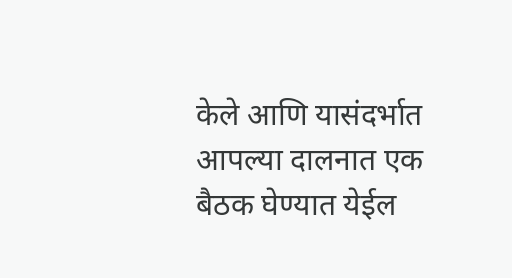केले आणि यासंदर्भात आपल्या दालनात एक बैठक घेण्यात येईल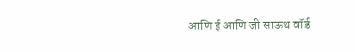आणि ई आणि जी साऊथ वॉर्ड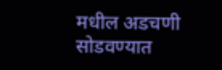मधील अडचणी सोडवण्यात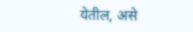येतील, असे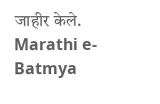जाहीर केले.
Marathi e-Batmya